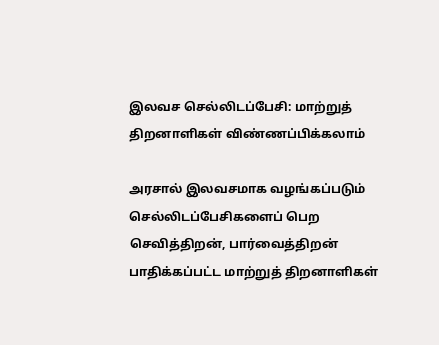இலவச செல்லிடப்பேசி: மாற்றுத் திறனாளிகள் விண்ணப்பிக்கலாம்

அரசால் இலவசமாக வழங்கப்படும் செல்லிடப்பேசிகளைப் பெற செவித்திறன், பார்வைத்திறன் பாதிக்கப்பட்ட மாற்றுத் திறனாளிகள்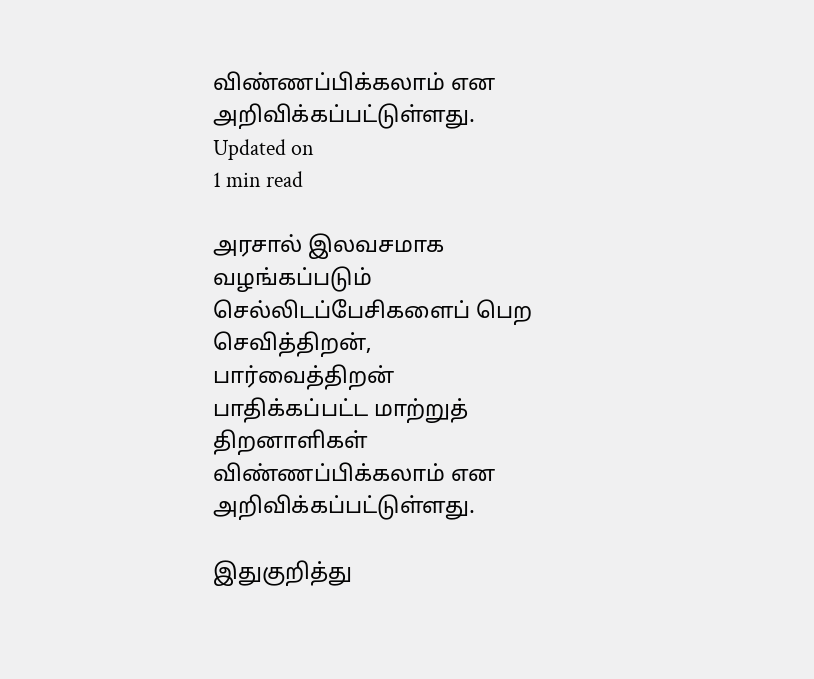விண்ணப்பிக்கலாம் என அறிவிக்கப்பட்டுள்ளது.
Updated on
1 min read

அரசால் இலவசமாக வழங்கப்படும் செல்லிடப்பேசிகளைப் பெற செவித்திறன், பார்வைத்திறன் பாதிக்கப்பட்ட மாற்றுத் திறனாளிகள் விண்ணப்பிக்கலாம் என அறிவிக்கப்பட்டுள்ளது.

இதுகுறித்து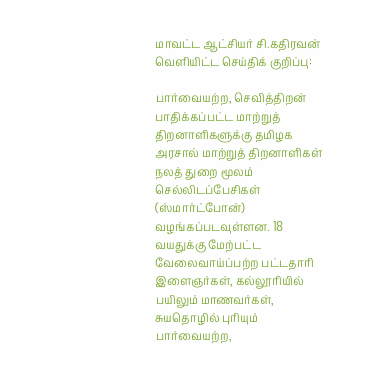மாவட்ட ஆட்சியர் சி.கதிரவன் வெளியிட்ட செய்திக் குறிப்பு:

பார்வையற்ற, செவித்திறன் பாதிக்கப்பட்ட மாற்றுத் திறனாளிகளுக்கு தமிழக அரசால் மாற்றுத் திறனாளிகள் நலத் துறை மூலம் செல்லிடப்பேசிகள் (ஸ்மார்ட்போன்) வழங்கப்படவுள்ளன. 18 வயதுக்கு மேற்பட்ட வேலைவாய்ப்பற்ற பட்டதாரி இளைஞர்கள், கல்லூரியில் பயிலும் மாணவர்கள், சுயதொழில் புரியும் பார்வையற்ற,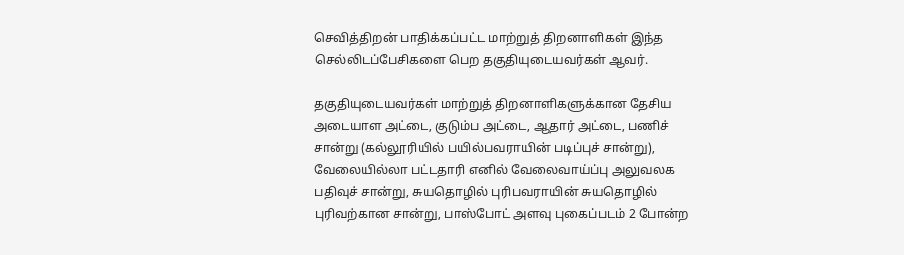செவித்திறன் பாதிக்கப்பட்ட மாற்றுத் திறனாளிகள் இந்த செல்லிடப்பேசிகளை பெற தகுதியுடையவர்கள் ஆவர்.

தகுதியுடையவர்கள் மாற்றுத் திறனாளிகளுக்கான தேசிய அடையாள அட்டை, குடும்ப அட்டை, ஆதார் அட்டை, பணிச் சான்று (கல்லூரியில் பயில்பவராயின் படிப்புச் சான்று), வேலையில்லா பட்டதாரி எனில் வேலைவாய்ப்பு அலுவலக பதிவுச் சான்று, சுயதொழில் புரிபவராயின் சுயதொழில் புரிவற்கான சான்று, பாஸ்போட் அளவு புகைப்படம் 2 போன்ற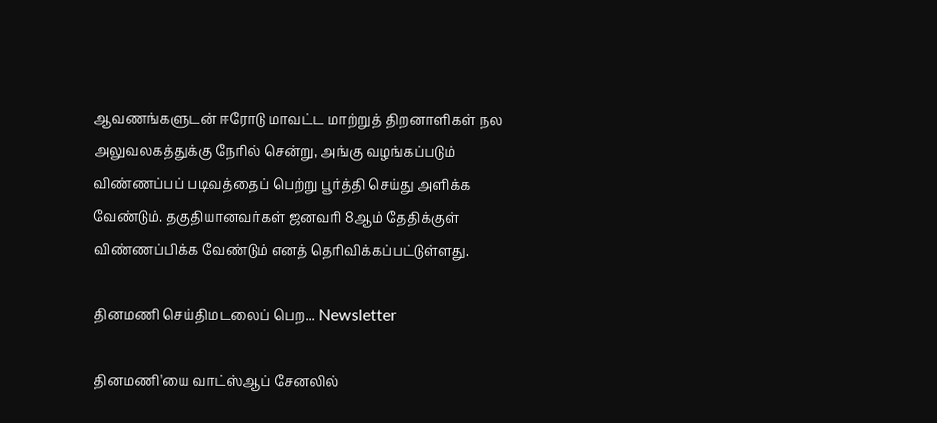ஆவணங்களுடன் ஈரோடு மாவட்ட மாற்றுத் திறனாளிகள் நல அலுவலகத்துக்கு நேரில் சென்று, அங்கு வழங்கப்படும் விண்ணப்பப் படிவத்தைப் பெற்று பூர்த்தி செய்து அளிக்க வேண்டும். தகுதியானவர்கள் ஜனவரி 8ஆம் தேதிக்குள் விண்ணப்பிக்க வேண்டும் எனத் தெரிவிக்கப்பட்டுள்ளது.

தினமணி செய்திமடலைப் பெற... Newsletter

தினமணி'யை வாட்ஸ்ஆப் சேனலில்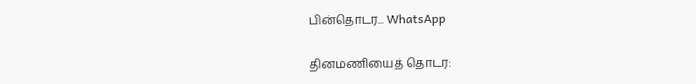பின்தொடர... WhatsApp

தினமணியைத் தொடர: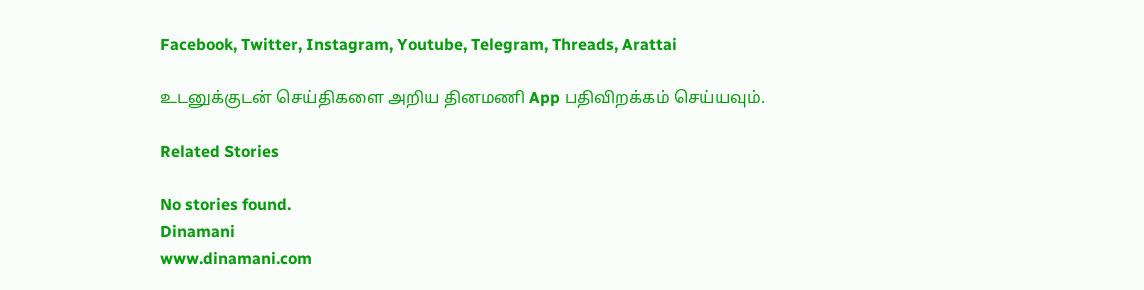Facebook, Twitter, Instagram, Youtube, Telegram, Threads, Arattai

உடனுக்குடன் செய்திகளை அறிய தினமணி App பதிவிறக்கம் செய்யவும்.

Related Stories

No stories found.
Dinamani
www.dinamani.com